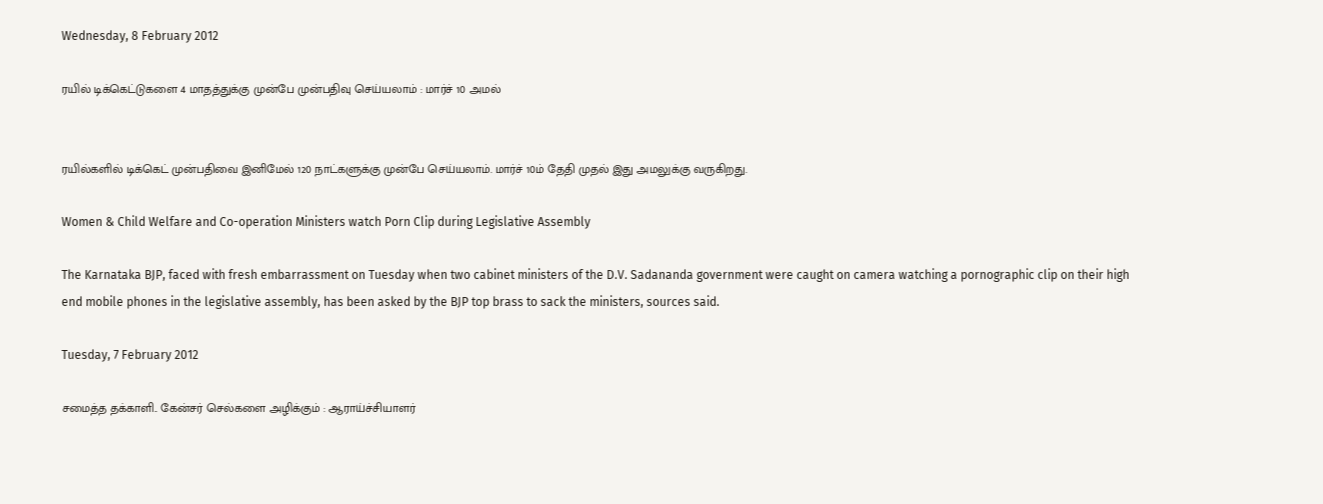Wednesday, 8 February 2012

ரயில் டிக்கெட்டுகளை 4 மாதத்துக்கு முன்பே முன்பதிவு செய்யலாம் : மார்ச் 10 அமல்


ரயில்களில் டிக்கெட் முன்பதிவை இனிமேல் 120 நாட்களுக்கு முன்பே செய்யலாம். மார்ச் 10ம் தேதி முதல் இது அமலுக்கு வருகிறது.

Women & Child Welfare and Co-operation Ministers watch Porn Clip during Legislative Assembly

The Karnataka BJP, faced with fresh embarrassment on Tuesday when two cabinet ministers of the D.V. Sadananda government were caught on camera watching a pornographic clip on their high end mobile phones in the legislative assembly, has been asked by the BJP top brass to sack the ministers, sources said.

Tuesday, 7 February 2012

சமைத்த தக்காளி.. கேன்சர் செல்களை அழிக்கும் : ஆராய்ச்சியாளர்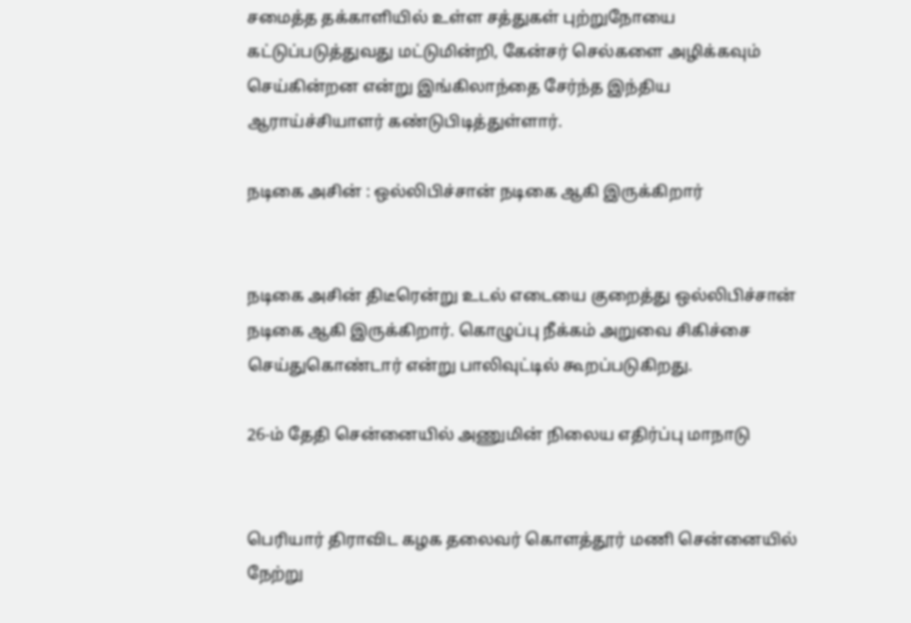சமைத்த தக்காளியில் உள்ள சத்துகள் புற்றுநோயை கட்டுப்படுத்துவது மட்டுமின்றி, கேன்சர் செல்களை அழிக்கவும் செய்கின்றன என்று இங்கிலாந்தை சேர்ந்த இந்திய ஆராய்ச்சியாளர் கண்டுபிடித்துள்ளார்.

நடிகை அசின் : ஒல்லிபிச்சான் நடிகை ஆகி இருக்கிறார்


நடிகை அசின் திடீரென்று உடல் எடையை குறைத்து ஒல்லிபிச்சான் நடிகை ஆகி இருக்கிறார். கொழுப்பு நீக்கம் அறுவை சிகிச்சை செய்துகொண்டார் என்று பாலிவுட்டில் கூறப்படுகிறது.

26-ம் தேதி சென்னையில் அணுமின் நிலைய எதிர்ப்பு மாநாடு


பெரியார் திராவிட கழக தலைவர் கொளத்தூர் மணி சென்னையில் நேற்று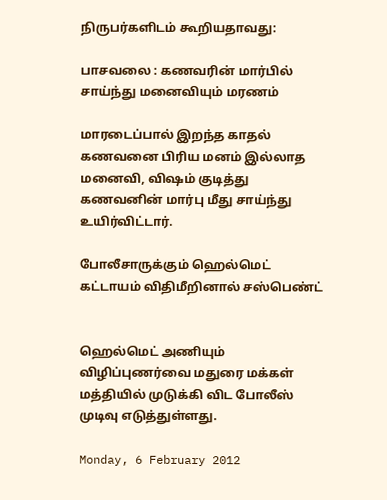நிருபர்களிடம் கூறியதாவது:

பாசவலை : கணவரின் மார்பில் சாய்ந்து மனைவியும் மரணம்

மாரடைப்பால் இறந்த காதல் கணவனை பிரிய மனம் இல்லாத மனைவி, விஷம் குடித்து கணவனின் மார்பு மீது சாய்ந்து உயிர்விட்டார்.

போலீசாருக்கும் ஹெல்மெட் கட்டாயம் விதிமீறினால் சஸ்பெண்ட்


ஹெல்மெட் அணியும் விழிப்புணர்வை மதுரை மக்கள் மத்தியில் முடுக்கி விட போலீஸ் முடிவு எடுத்துள்ளது.

Monday, 6 February 2012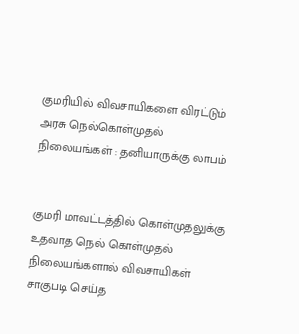குமரியில் விவசாயிகளை விரட்டும் அரசு நெல்கொள்முதல் நிலையங்கள் : தனியாருக்கு லாபம்


குமரி மாவட்டத்தில் கொள்முதலுக்கு உதவாத நெல் கொள்முதல் நிலையங்களால் விவசாயிகள் சாகுபடி செய்த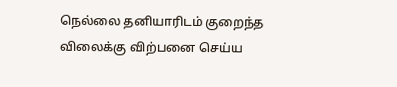நெல்லை தனியாரிடம் குறைந்த விலைக்கு விற்பனை செய்ய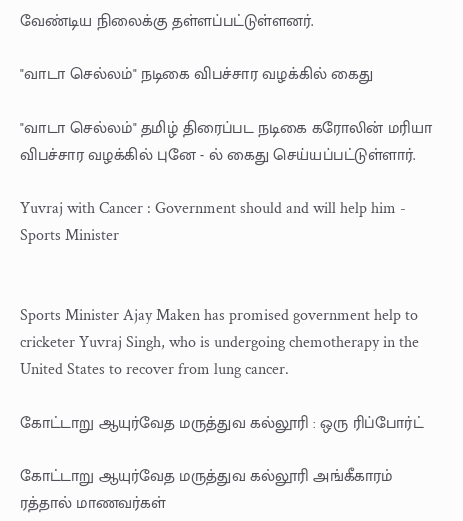வேண்டிய நிலைக்கு தள்ளப்பட்டுள்ளனர்.

"வாடா செல்லம்" நடிகை விபச்சார வழக்கில் கைது

"வாடா செல்லம்" தமிழ் திரைப்பட நடிகை கரோலின் மரியா விபச்சார வழக்கில் புனே - ல் கைது செய்யப்பட்டுள்ளார்.

Yuvraj with Cancer : Government should and will help him - Sports Minister


Sports Minister Ajay Maken has promised government help to cricketer Yuvraj Singh, who is undergoing chemotherapy in the United States to recover from lung cancer.

கோட்டாறு ஆயுர்வேத மருத்துவ கல்லூரி : ஒரு ரிப்போர்ட்

கோட்டாறு ஆயுர்வேத மருத்துவ கல்லூரி அங்கீகாரம் ரத்தால் மாணவர்கள்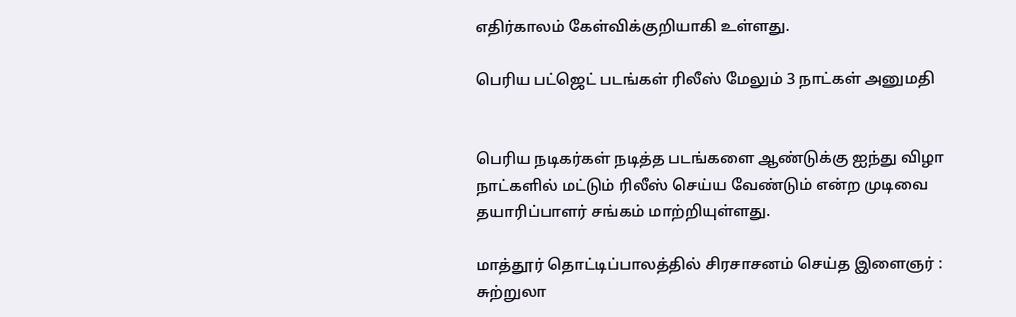எதிர்காலம் கேள்விக்குறியாகி உள்ளது.

பெரிய பட்ஜெட் படங்கள் ரிலீஸ் மேலும் 3 நாட்கள் அனுமதி


பெரிய நடிகர்கள் நடித்த படங்களை ஆண்டுக்கு ஐந்து விழா நாட்களில் மட்டும் ரிலீஸ் செய்ய வேண்டும் என்ற முடிவை தயாரிப்பாளர் சங்கம் மாற்றியுள்ளது.

மாத்தூர் தொட்டிப்பாலத்தில் சிரசாசனம் செய்த இளைஞர் : சுற்றுலா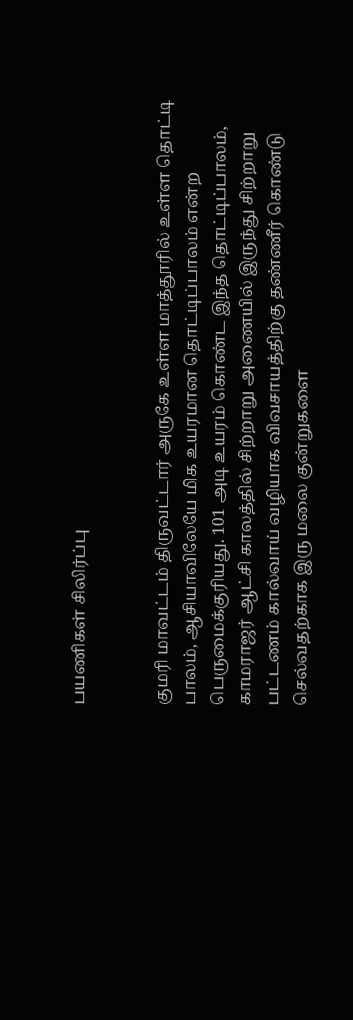பயணிகள் சிலிர்ப்பு


குமரி மாவட்டம் திருவட்டார் அருகே உள்ள மாத்தூரில் உள்ள தொட்டி பாலம், ஆசியாவிலேயே மிக உயரமான தொட்டிப்பாலம் என்ற பெருமைக்குரியது. 101 அடி உயரம் கொண்ட இந்த தொட்டிப்பாலம், காமராஜர் ஆட்சி காலத்தில் சிற்றாறு அணையில் இருந்து சிற்றாறு பட்டணம் கால்வாய் வழியாக விவசாயத்திற்கு தண்ணீர் கொண்டு செல்வதற்காக இரு மலை குன்றுகளை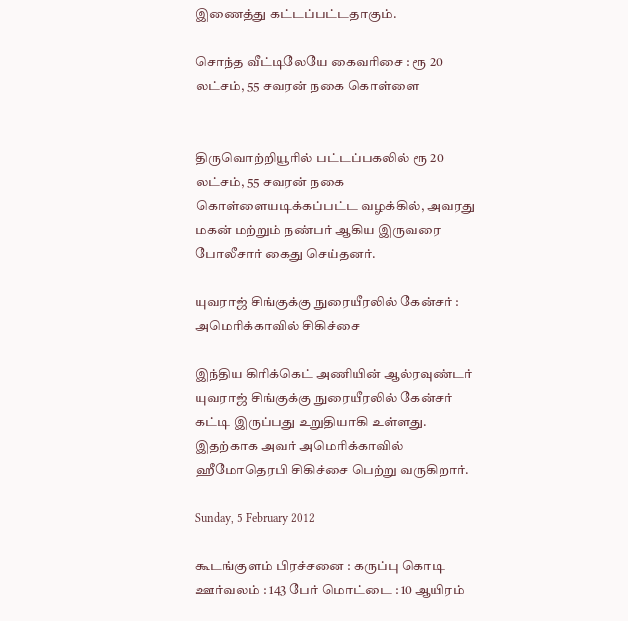இணைத்து கட்டப்பட்டதாகும்.

சொந்த வீட்டிலேயே கைவரிசை : ரூ 20 லட்சம், 55 சவரன் நகை கொள்ளை


திருவொற்றியூரில் பட்டப்பகலில் ரூ 20 லட்சம், 55 சவரன் நகை கொள்ளையடிக்கப்பட்ட வழக்கில், அவரது மகன் மற்றும் நண்பர் ஆகிய இருவரை போலீசார் கைது செய்தனர்.

யுவராஜ் சிங்குக்கு நுரையீரலில் கேன்சர் : அமெரிக்காவில் சிகிச்சை

இந்திய கிரிக்கெட் அணியின் ஆல்ரவுண்டர் யுவராஜ் சிங்குக்கு நுரையீரலில் கேன்சர் கட்டி இருப்பது உறுதியாகி உள்ளது. இதற்காக அவர் அமெரிக்காவில் ஹீமோதெரபி சிகிச்சை பெற்று வருகிறார்.

Sunday, 5 February 2012

கூடங்குளம் பிரச்சனை : கருப்பு கொடி ஊர்வலம் : 143 பேர் மொட்டை : 10 ஆயிரம்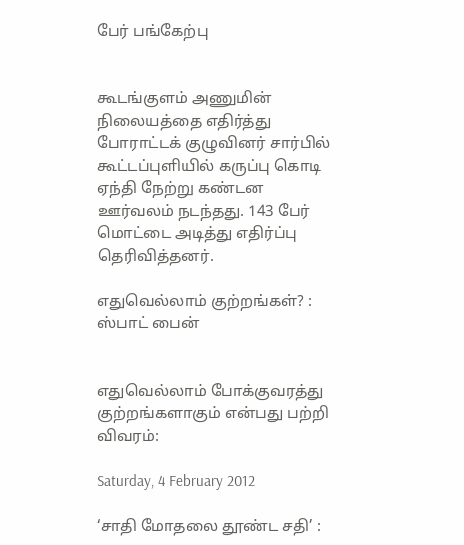பேர் பங்கேற்பு


கூடங்குளம் அணுமின் நிலையத்தை எதிர்த்து போராட்டக் குழுவினர் சார்பில் கூட்டப்புளியில் கருப்பு கொடி ஏந்தி நேற்று கண்டன ஊர்வலம் நடந்தது. 143 பேர் மொட்டை அடித்து எதிர்ப்பு தெரிவித்தனர்.

எதுவெல்லாம் குற்றங்கள்? : ஸ்பாட் பைன்


எதுவெல்லாம் போக்குவரத்து குற்றங்களாகும் என்பது பற்றி விவரம்:

Saturday, 4 February 2012

‘சாதி மோதலை தூண்ட சதி’ :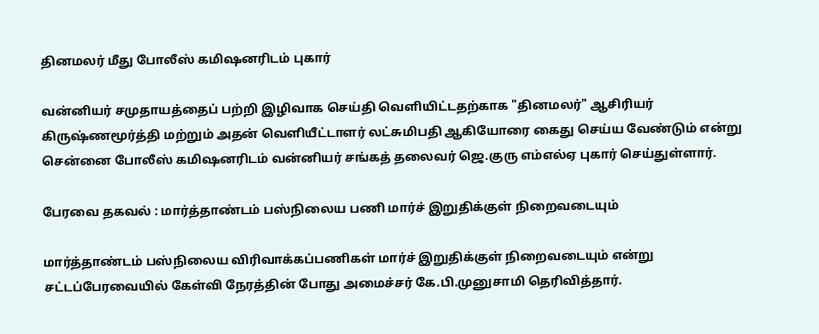தினமலர் மீது போலீஸ் கமிஷனரிடம் புகார்

வன்னியர் சமுதாயத்தைப் பற்றி இழிவாக செய்தி வெளியிட்டதற்காக "தினமலர்" ஆசிரியர் கிருஷ்ணமூர்த்தி மற்றும் அதன் வெளியீட்டாளர் லட்சுமிபதி ஆகியோரை கைது செய்ய வேண்டும் என்று சென்னை போலீஸ் கமிஷனரிடம் வன்னியர் சங்கத் தலைவர் ஜெ.குரு எம்எல்ஏ புகார் செய்துள்ளார்.

பேரவை தகவல் : மார்த்தாண்டம் பஸ்நிலைய பணி மார்ச் இறுதிக்குள் நிறைவடையும்

மார்த்தாண்டம் பஸ்நிலைய விரிவாக்கப்பணிகள் மார்ச் இறுதிக்குள் நிறைவடையும் என்று சட்டப்பேரவையில் கேள்வி நேரத்தின் போது அமைச்சர் கே.பி.முனுசாமி தெரிவித்தார்.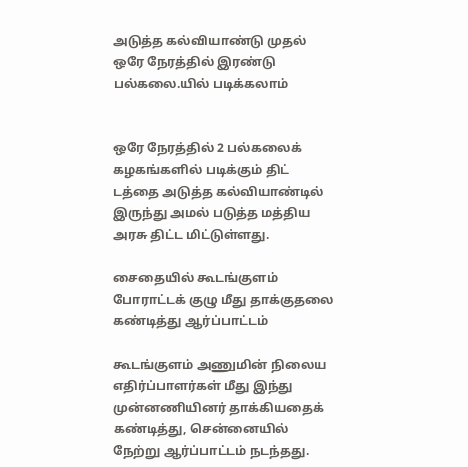அடுத்த கல்வியாண்டு முதல் ஒரே நேரத்தில் இரண்டு பல்கலை.யில் படிக்கலாம்


ஒரே நேரத்தில் 2 பல்கலைக் கழகங்களில் படிக்கும் திட் டத்தை அடுத்த கல்வியாண்டில் இருந்து அமல் படுத்த மத்திய அரசு திட்ட மிட்டுள்ளது.

சைதையில் கூடங்குளம் போராட்டக் குழு மீது தாக்குதலை கண்டித்து ஆர்ப்பாட்டம்

கூடங்குளம் அணுமின் நிலைய எதிர்ப்பாளர்கள் மீது இந்து முன்னணியினர் தாக்கியதைக் கண்டித்து, சென்னையில் நேற்று ஆர்ப்பாட்டம் நடந்தது.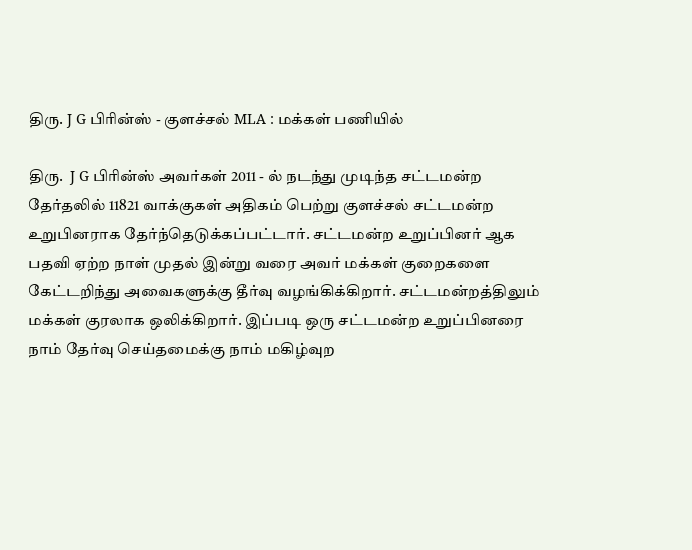திரு. J G பிரின்ஸ் - குளச்சல் MLA : மக்கள் பணியில்

திரு.  J G பிரின்ஸ் அவர்கள் 2011 - ல் நடந்து முடிந்த சட்டமன்ற தேர்தலில் 11821 வாக்குகள் அதிகம் பெற்று குளச்சல் சட்டமன்ற உறுபினராக தேர்ந்தெடுக்கப்பட்டார். சட்டமன்ற உறுப்பினர் ஆக பதவி ஏற்ற நாள் முதல் இன்று வரை அவர் மக்கள் குறைகளை கேட்டறிந்து அவைகளுக்கு தீர்வு வழங்கிக்கிறார். சட்டமன்றத்திலும் மக்கள் குரலாக ஒலிக்கிறார். இப்படி ஒரு சட்டமன்ற உறுப்பினரை நாம் தேர்வு செய்தமைக்கு நாம் மகிழ்வுற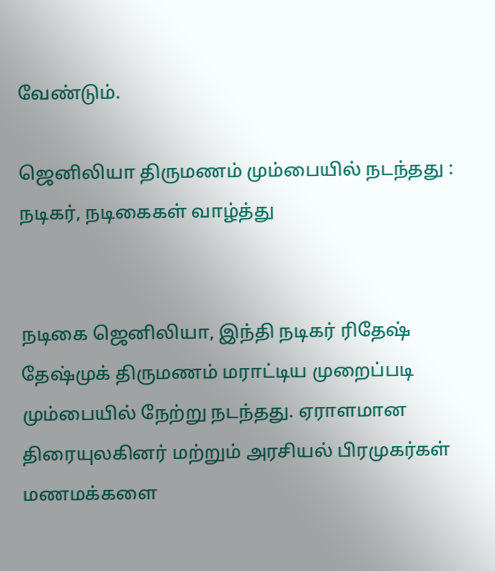வேண்டும்.

ஜெனிலியா திருமணம் மும்பையில் நடந்தது : நடிகர், நடிகைகள் வாழ்த்து


நடிகை ஜெனிலியா, இந்தி நடிகர் ரிதேஷ் தேஷ்முக் திருமணம் மராட்டிய முறைப்படி மும்பையில் நேற்று நடந்தது. ஏராளமான திரையுலகினர் மற்றும் அரசியல் பிரமுகர்கள் மணமக்களை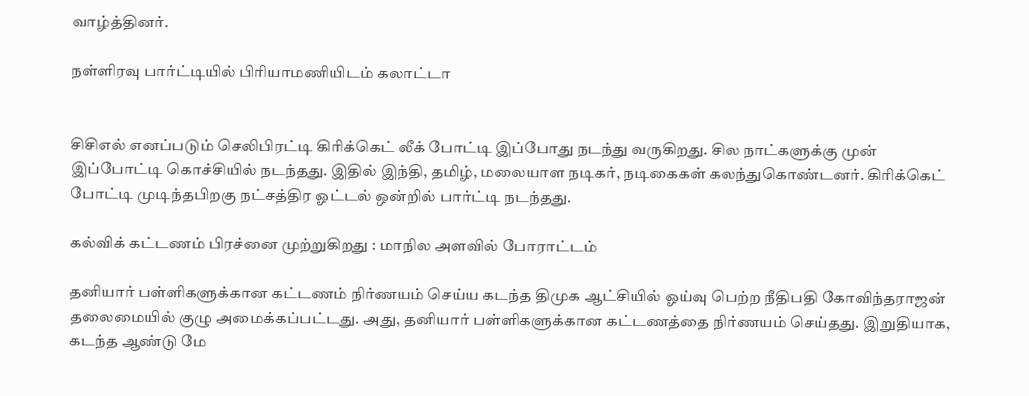வாழ்த்தினர்.

நள்ளிரவு பார்ட்டியில் பிரியாமணியிடம் கலாட்டா


சிசிஎல் எனப்படும் செலிபிரட்டி கிரிக்கெட் லீக் போட்டி இப்போது நடந்து வருகிறது. சில நாட்களுக்கு முன் இப்போட்டி கொச்சியில் நடந்தது. இதில் இந்தி, தமிழ், மலையாள நடிகர், நடிகைகள் கலந்துகொண்டனர். கிரிக்கெட் போட்டி முடிந்தபிறகு நட்சத்திர ஓட்டல் ஒன்றில் பார்ட்டி நடந்தது.

கல்விக் கட்டணம் பிரச்னை முற்றுகிறது : மாநில அளவில் போராட்டம்

தனியார் பள்ளிகளுக்கான கட்டணம் நிர்ணயம் செய்ய கடந்த திமுக ஆட்சியில் ஓய்வு பெற்ற நீதிபதி கோவிந்தராஜன் தலைமையில் குழு அமைக்கப்பட்டது. அது, தனியார் பள்ளிகளுக்கான கட்டணத்தை நிர்ணயம் செய்தது. இறுதியாக, கடந்த ஆண்டு மே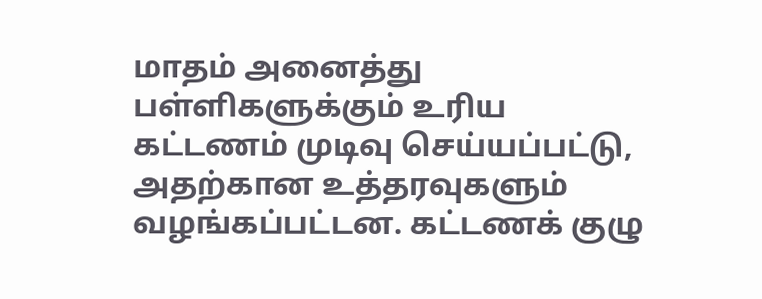மாதம் அனைத்து பள்ளிகளுக்கும் உரிய கட்டணம் முடிவு செய்யப்பட்டு, அதற்கான உத்தரவுகளும் வழங்கப்பட்டன. கட்டணக் குழு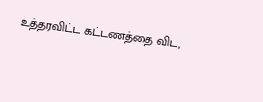உத்தரவிட்ட கட்டணத்தை விட,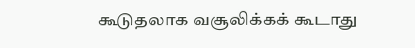கூடுதலாக வசூலிக்கக் கூடாது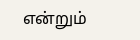என்றும்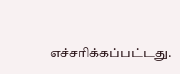எச்சரிக்கப்பட்டது.